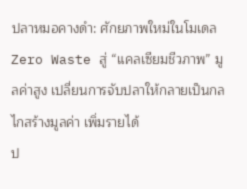ปลาหมอคางดำ: ศักยภาพใหม่ในโมเดล Zero Waste สู่ “แคลเซียมชีวภาพ” มูลค่าสูง เปลี่ยนการจับปลาให้กลายเป็นกลไกสร้างมูลค่า เพิ่มรายได้
ป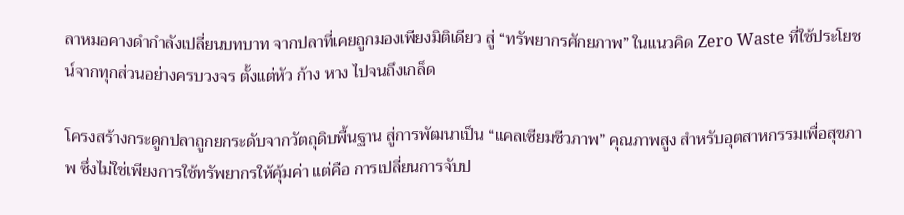ลาหมอคางดำกำลังเปลี่ยนบทบาท จากปลาที่เคยถูกมองเพียงมิติเดียว สู่ “ทรัพยากรศักยภาพ” ในแนวคิด Zero Waste ที่ใช้ประโยชน์จากทุกส่วนอย่างครบวงจร ตั้งแต่หัว ก้าง หาง ไปจนถึงเกล็ด

โครงสร้างกระดูกปลาถูกยกระดับจากวัตถุดิบพื้นฐาน สู่การพัฒนาเป็น “แคลเซียมชีวภาพ” คุณภาพสูง สำหรับอุตสาหกรรมเพื่อสุขภาพ ซึ่งไม่ใช่เพียงการใช้ทรัพยากรให้คุ้มค่า แต่คือ การเปลี่ยนการจับป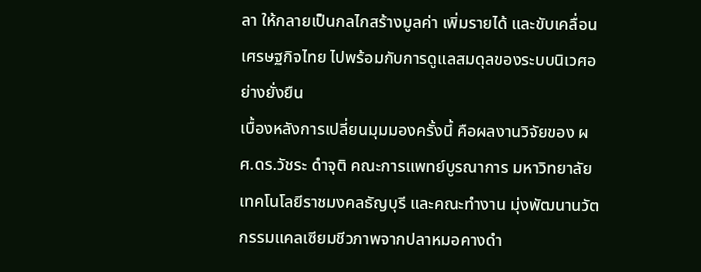ลา ให้กลายเป็นกลไกสร้างมูลค่า เพิ่มรายได้ และขับเคลื่อนเศรษฐกิจไทย ไปพร้อมกับการดูแลสมดุลของระบบนิเวศอย่างยั่งยืน
เบื้องหลังการเปลี่ยนมุมมองครั้งนี้ คือผลงานวิจัยของ ผศ.ดร.วัชระ ดำจุติ คณะการแพทย์บูรณาการ มหาวิทยาลัยเทคโนโลยีราชมงคลธัญบุรี และคณะทำงาน มุ่งพัฒนานวัตกรรมแคลเซียมชีวภาพจากปลาหมอคางดำ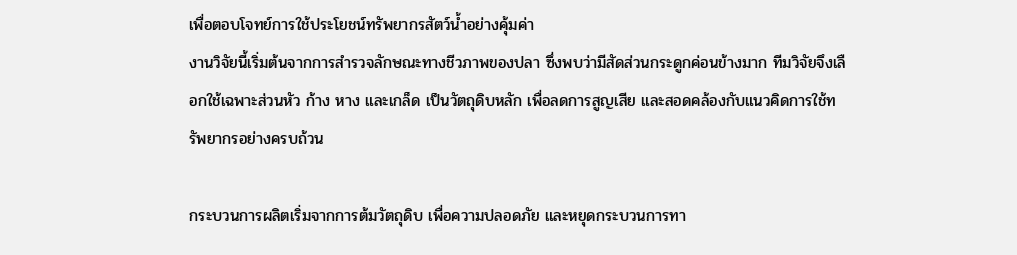เพื่อตอบโจทย์การใช้ประโยชน์ทรัพยากรสัตว์น้ำอย่างคุ้มค่า
งานวิจัยนี้เริ่มต้นจากการสำรวจลักษณะทางชีวภาพของปลา ซึ่งพบว่ามีสัดส่วนกระดูกค่อนข้างมาก ทีมวิจัยจึงเลือกใช้เฉพาะส่วนหัว ก้าง หาง และเกล็ด เป็นวัตถุดิบหลัก เพื่อลดการสูญเสีย และสอดคล้องกับแนวคิดการใช้ทรัพยากรอย่างครบถ้วน

กระบวนการผลิตเริ่มจากการต้มวัตถุดิบ เพื่อความปลอดภัย และหยุดกระบวนการทา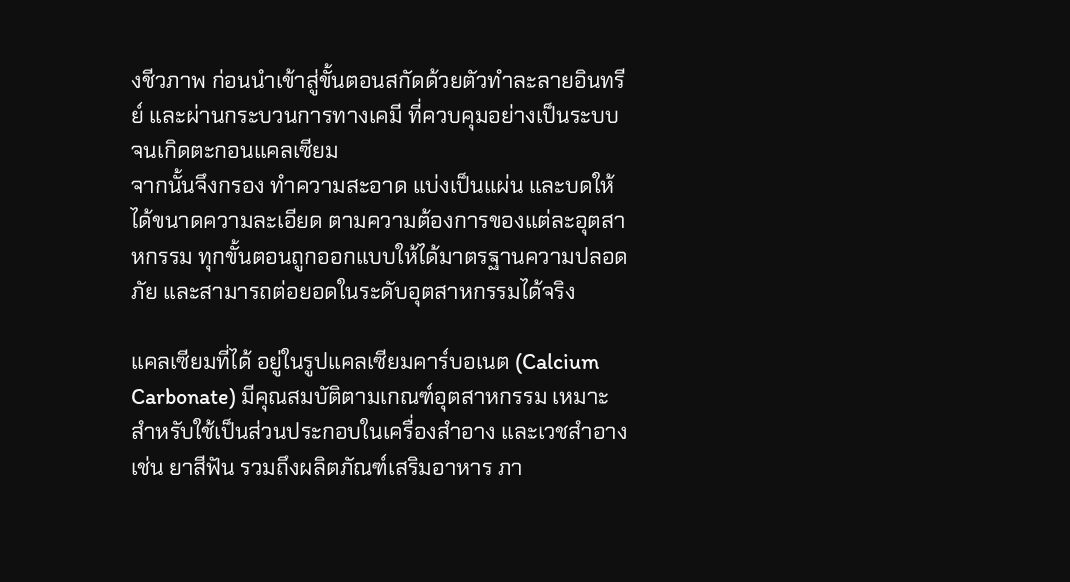งชีวภาพ ก่อนนำเข้าสู่ขั้นตอนสกัดด้วยตัวทำละลายอินทรีย์ และผ่านกระบวนการทางเคมี ที่ควบคุมอย่างเป็นระบบ จนเกิดตะกอนแคลเซียม
จากนั้นจึงกรอง ทำความสะอาด แบ่งเป็นแผ่น และบดให้ได้ขนาดความละเอียด ตามความต้องการของแต่ละอุตสาหกรรม ทุกขั้นตอนถูกออกแบบให้ได้มาตรฐานความปลอดภัย และสามารถต่อยอดในระดับอุตสาหกรรมได้จริง

แคลเซียมที่ได้ อยู่ในรูปแคลเซียมคาร์บอเนต (Calcium Carbonate) มีคุณสมบัติตามเกณฑ์อุตสาหกรรม เหมาะสำหรับใช้เป็นส่วนประกอบในเครื่องสำอาง และเวชสำอาง เช่น ยาสีฟัน รวมถึงผลิตภัณฑ์เสริมอาหาร ภา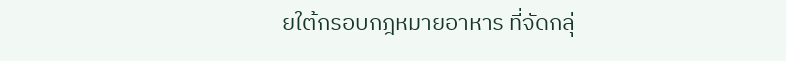ยใต้กรอบกฎหมายอาหาร ที่จัดกลุ่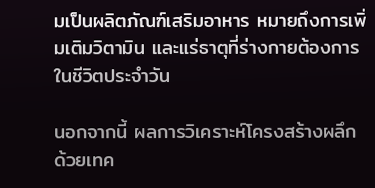มเป็นผลิตภัณฑ์เสริมอาหาร หมายถึงการเพิ่มเติมวิตามิน และแร่ธาตุที่ร่างกายต้องการในชีวิตประจำวัน

นอกจากนี้ ผลการวิเคราะห์โครงสร้างผลึกด้วยเทค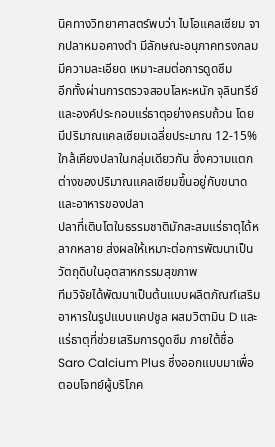นิคทางวิทยาศาสตร์พบว่า ไบโอแคลเซียม จากปลาหมอคางดำ มีลักษณะอนุภาคทรงกลม มีความละเอียด เหมาะสมต่อการดูดซึม
อีกทั้งผ่านการตรวจสอบโลหะหนัก จุลินทรีย์ และองค์ประกอบแร่ธาตุอย่างครบถ้วน โดยมีปริมาณแคลเซียมเฉลี่ยประมาณ 12-15% ใกล้เคียงปลาในกลุ่มเดียวกัน ซึ่งความแตกต่างของปริมาณแคลเซียมขึ้นอยู่กับขนาดและอาหารของปลา
ปลาที่เติบโตในธรรมชาติมักสะสมแร่ธาตุได้หลากหลาย ส่งผลให้เหมาะต่อการพัฒนาเป็นวัตถุดิบในอุตสาหกรรมสุขภาพ
ทีมวิจัยได้พัฒนาเป็นต้นแบบผลิตภัณฑ์เสริมอาหารในรูปแบบแคปซูล ผสมวิตามิน D และแร่ธาตุที่ช่วยเสริมการดูดซึม ภายใต้ชื่อ Saro Calcium Plus ซึ่งออกแบบมาเพื่อตอบโจทย์ผู้บริโภค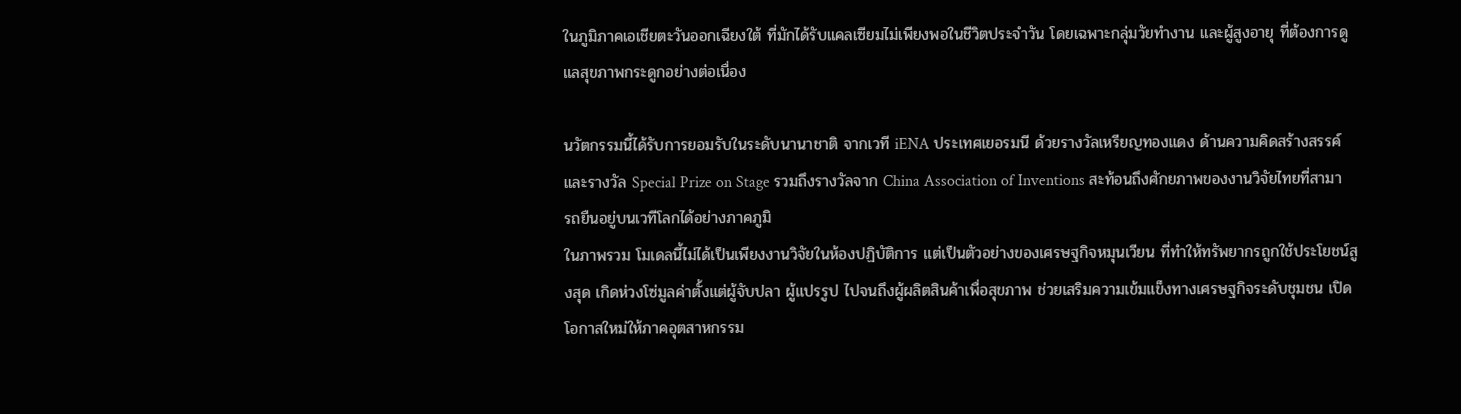ในภูมิภาคเอเชียตะวันออกเฉียงใต้ ที่มักได้รับแคลเซียมไม่เพียงพอในชีวิตประจำวัน โดยเฉพาะกลุ่มวัยทำงาน และผู้สูงอายุ ที่ต้องการดูแลสุขภาพกระดูกอย่างต่อเนื่อง

นวัตกรรมนี้ได้รับการยอมรับในระดับนานาชาติ จากเวที iENA ประเทศเยอรมนี ด้วยรางวัลเหรียญทองแดง ด้านความคิดสร้างสรรค์ และรางวัล Special Prize on Stage รวมถึงรางวัลจาก China Association of Inventions สะท้อนถึงศักยภาพของงานวิจัยไทยที่สามารถยืนอยู่บนเวทีโลกได้อย่างภาคภูมิ
ในภาพรวม โมเดลนี้ไม่ได้เป็นเพียงงานวิจัยในห้องปฏิบัติการ แต่เป็นตัวอย่างของเศรษฐกิจหมุนเวียน ที่ทำให้ทรัพยากรถูกใช้ประโยชน์สูงสุด เกิดห่วงโซ่มูลค่าตั้งแต่ผู้จับปลา ผู้แปรรูป ไปจนถึงผู้ผลิตสินค้าเพื่อสุขภาพ ช่วยเสริมความเข้มแข็งทางเศรษฐกิจระดับชุมชน เปิดโอกาสใหม่ให้ภาคอุตสาหกรรม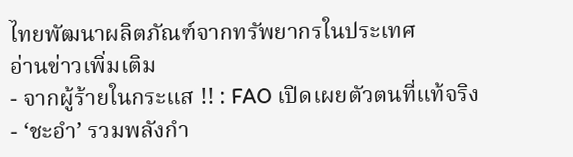ไทยพัฒนาผลิตภัณฑ์จากทรัพยากรในประเทศ
อ่านข่าวเพิ่มเติม
- จากผู้ร้ายในกระแส !! : FAO เปิดเผยตัวตนที่แท้จริง
- ‘ชะอำ’ รวมพลังกำ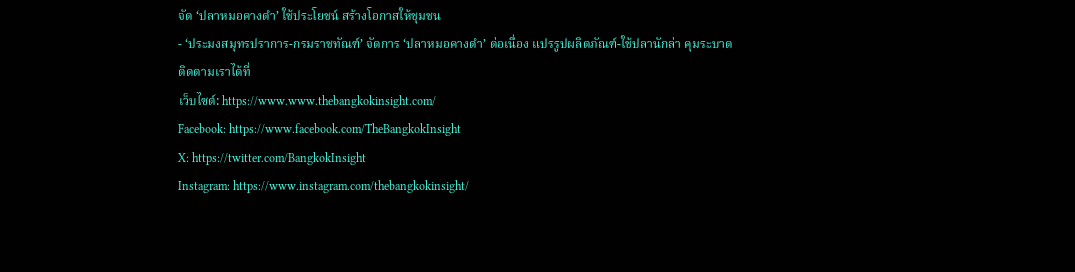จัด ‘ปลาหมอคางดำ’ ใช้ประโยชน์ สร้างโอกาสให้ชุมชน
- ‘ประมงสมุทรปราการ-กรมราชทัณฑ์’ จัดการ ‘ปลาหมอคางดำ’ ต่อเนื่อง แปรรูปผลิตภัณฑ์-ใช้ปลานักล่า คุมระบาด
ติดตามเราได้ที่
เว็บไซต์: https://www.www.thebangkokinsight.com/
Facebook: https://www.facebook.com/TheBangkokInsight
X: https://twitter.com/BangkokInsight
Instagram: https://www.instagram.com/thebangkokinsight/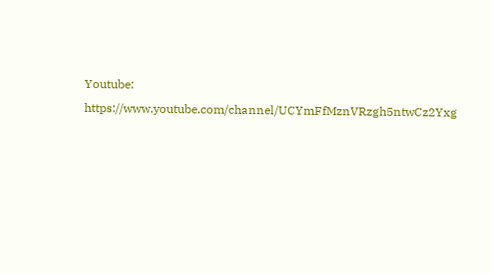Youtube: https://www.youtube.com/channel/UCYmFfMznVRzgh5ntwCz2Yxg